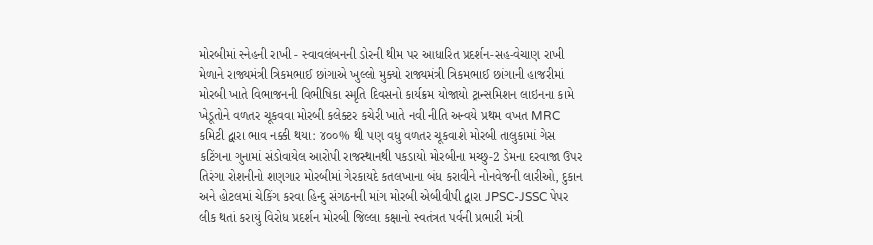મોરબીમાં સ્નેહની રાખી - સ્વાવલંબનની ડોરની થીમ પર આધારિત પ્રદર્શન-સહ-વેચાણ રાખી મેળાને રાજ્યમંત્રી ત્રિકમભાઈ છાંગાએ ખુલ્લો મુક્યો રાજ્યમંત્રી ત્રિકમભાઈ છાંગાની હાજરીમાં મોરબી ખાતે વિભાજનની વિભીષિકા સ્મૃતિ દિવસનો કાર્યક્રમ યોજાયો ટ્રાન્સમિશન લાઇનના કામે ખેડૂતોને વળતર ચૂકવવા મોરબી કલેક્ટર કચેરી ખાતે નવી નીતિ અન્વયે પ્રથમ વખત MRC કમિટી દ્વારા ભાવ નક્કી થયા: ૪૦૦% થી પણ વધુ વળતર ચૂકવાશે મોરબી તાલુકામાં ગેસ કટિંગના ગુનામાં સંડોવાયેલ આરોપી રાજસ્થાનથી પકડાયો મોરબીના મચ્છુ-2 ડેમના દરવાજા ઉપર તિરંગા રોશનીનો શણગાર મોરબીમાં ગેરકાયદે કતલખાના બંધ કરાવીને નોનવેજની લારીઓ, દુકાન અને હોટલમાં ચેકિંગ કરવા હિન્દુ સંગઠનની માંગ મોરબી એબીવીપી દ્વારા JPSC-JSSC પેપર લીક થતાં કરાયું વિરોધ પ્રદર્શન મોરબી જિલ્લા કક્ષાનો સ્વતંત્રત પર્વની પ્રભારી મંત્રી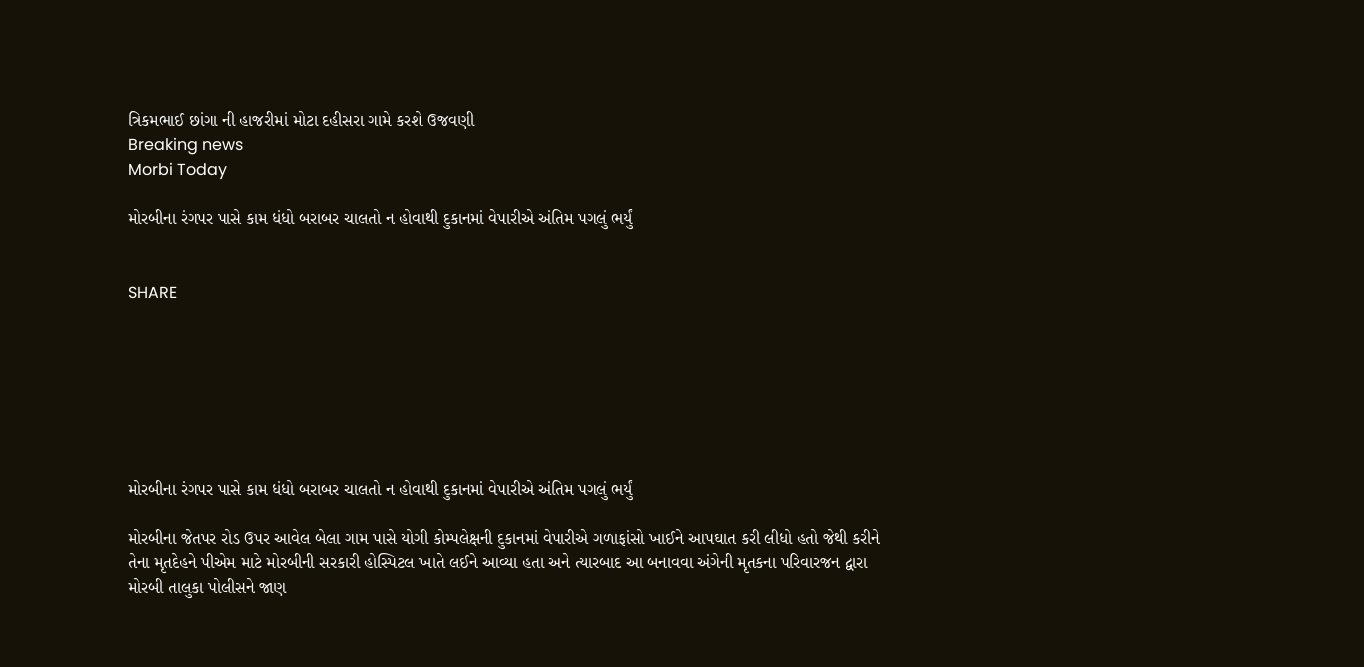ત્રિકમભાઈ છાંગા ની હાજરીમાં મોટા દહીસરા ગામે કરશે ઉજવણી
Breaking news
Morbi Today

મોરબીના રંગપર પાસે કામ ધંધો બરાબર ચાલતો ન હોવાથી દુકાનમાં વેપારીએ અંતિમ પગલું ભર્યું


SHARE







મોરબીના રંગપર પાસે કામ ધંધો બરાબર ચાલતો ન હોવાથી દુકાનમાં વેપારીએ અંતિમ પગલું ભર્યું

મોરબીના જેતપર રોડ ઉપર આવેલ બેલા ગામ પાસે યોગી કોમ્પલેક્ષની દુકાનમાં વેપારીએ ગળાફાંસો ખાઈને આપઘાત કરી લીધો હતો જેથી કરીને તેના મૃતદેહને પીએમ માટે મોરબીની સરકારી હોસ્પિટલ ખાતે લઈને આવ્યા હતા અને ત્યારબાદ આ બનાવવા અંગેની મૃતકના પરિવારજન દ્વારા મોરબી તાલુકા પોલીસને જાણ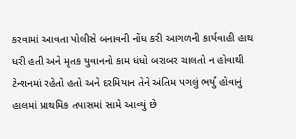કરવામાં આવતા પોલીસે બનાવની નોંધ કરી આગળની કાર્યવાહી હાથ ધરી હતી અને મૃતક યુવાનનો કામ ધંધો બરાબર ચાલતો ન હોવાથી ટેન્શનમાં રહેતો હતો અને દરમિયાન તેને અંતિમ પગલું ભર્યું હોવાનું હાલમાં પ્રાથમિક તપાસમાં સામે આવ્યું છે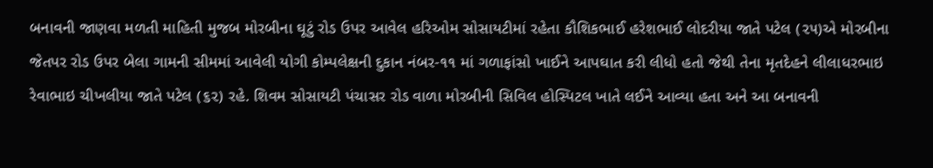બનાવની જાણવા મળતી માહિતી મુજબ મોરબીના ઘૂટું રોડ ઉપર આવેલ હરિઓમ સોસાયટીમાં રહેતા કૌશિકભાઈ હરેશભાઈ લોદરીયા જાતે પટેલ (૨૫)એ મોરબીના જેતપર રોડ ઉપર બેલા ગામની સીમમાં આવેલી યોગી કોમ્પલેક્ષની દુકાન નંબર-૧૧ માં ગળાફાંસો ખાઈને આપઘાત કરી લીધો હતો જેથી તેના મૃતદેહને લીલાધરભાઇ રેવાભાઇ ચીખલીયા જાતે પટેલ (૬૨) રહે. શિવમ સોસાયટી પંચાસર રોડ વાળા મોરબીની સિવિલ હોસ્પિટલ ખાતે લઈને આવ્યા હતા અને આ બનાવની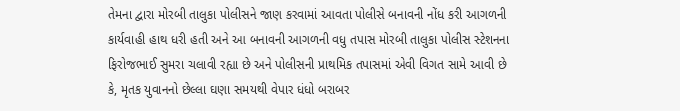તેમના દ્વારા મોરબી તાલુકા પોલીસને જાણ કરવામાં આવતા પોલીસે બનાવની નોંધ કરી આગળની કાર્યવાહી હાથ ધરી હતી અને આ બનાવની આગળની વધુ તપાસ મોરબી તાલુકા પોલીસ સ્ટેશનના ફિરોજભાઈ સુમરા ચલાવી રહ્યા છે અને પોલીસની પ્રાથમિક તપાસમાં એવી વિગત સામે આવી છે કે, મૃતક યુવાનનો છેલ્લા ઘણા સમયથી વેપાર ધંધો બરાબર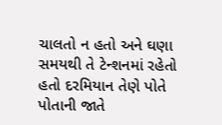ચાલતો ન હતો અને ઘણા સમયથી તે ટેન્શનમાં રહેતો હતો દરમિયાન તેણે પોતે પોતાની જાતે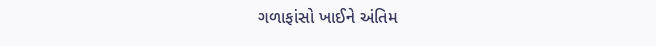ગળાફાંસો ખાઈને અંતિમ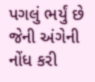પગલું ભર્યું છે જેની અંગેની નોંધ કરી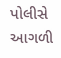પોલીસે આગળી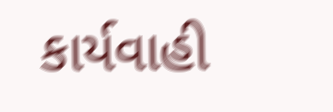કાર્યવાહી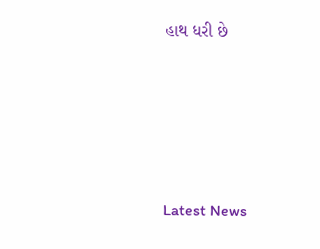હાથ ધરી છે






Latest News